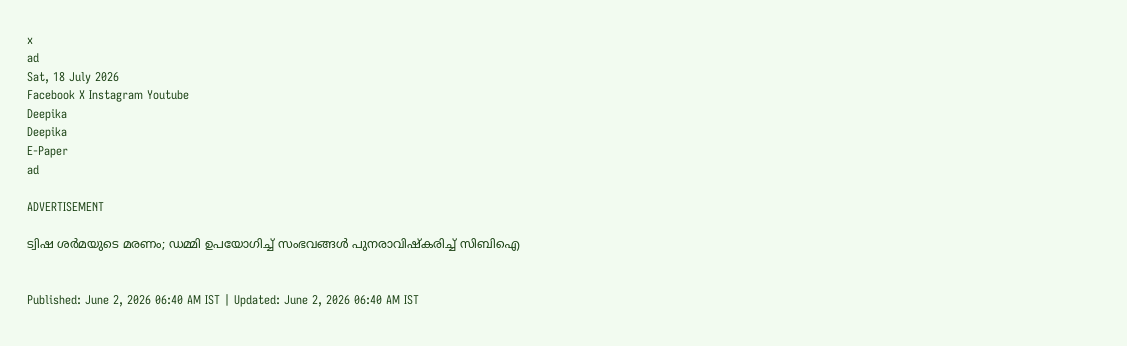x
ad
Sat, 18 July 2026
Facebook X Instagram Youtube
Deepika
Deepika
E-Paper
ad

ADVERTISEMENT

ട്വിഷ ശർമയുടെ മരണം; ഡമ്മി ഉപയോഗിച്ച് സംഭവങ്ങൾ‌ പുനരാവിഷ്കരിച്ച് സിബിഐ


Published: June 2, 2026 06:40 AM IST | Updated: June 2, 2026 06:40 AM IST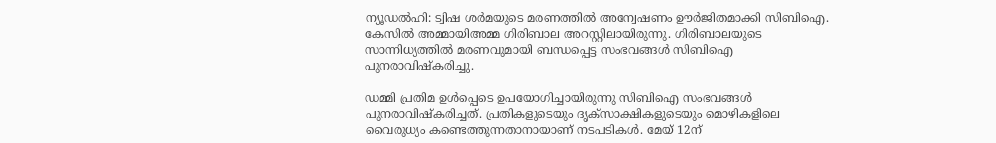ന്യൂഡൽഹി: ട്വിഷ ശർമയുടെ മരണത്തിൽ അന്വേഷണം ഊർജിതമാക്കി സിബിഐ. കേസിൽ അമ്മായിഅമ്മ ഗിരിബാല അറസ്റ്റിലായിരുന്നു. ഗിരിബാലയുടെ സാന്നിധ്യത്തിൽ മരണവുമായി ബന്ധപ്പെട്ട സംഭവങ്ങൾ സിബിഐ പുനരാവിഷ്കരിച്ചു.

ഡമ്മി പ്രതിമ ഉൾപ്പെടെ ഉപയോഗിച്ചായിരുന്നു സിബിഐ സംഭവങ്ങൾ‌ പുനരാവിഷ്കരിച്ചത്. പ്രതികളുടെയും ദൃക്സാക്ഷികളുടെയും മൊഴികളിലെ വൈരുധ്യം കണ്ടെത്തുന്നതാനായാണ് നടപടികൾ. മേയ് 12ന്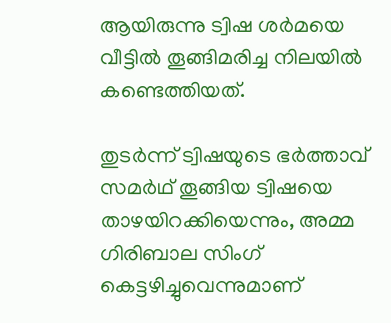ആയിരുന്നു ട്വിഷ ശർമയെ വീട്ടിൽ തൂങ്ങിമരിച്ച നിലയിൽ കണ്ടെത്തിയത്.

തുടർന്ന് ട്വിഷയുടെ ഭർ‌ത്താവ് സമർഥ് തൂങ്ങിയ ട്വിഷയെ താഴയിറക്കിയെന്നും, അമ്മ ഗിരിബാല സിംഗ് കെട്ടഴിച്ചുവെന്നുമാണ്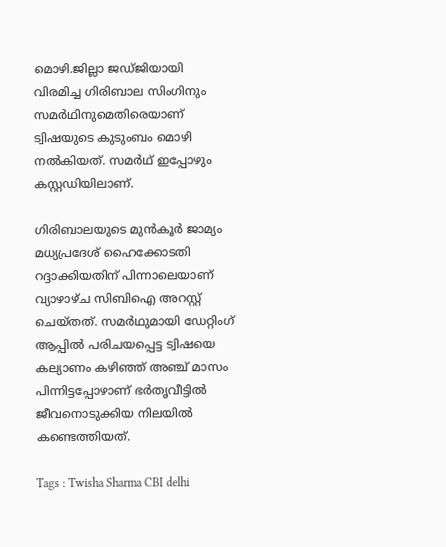മൊഴി.ജില്ലാ ജഡ്ജിയായി വിരമിച്ച ഗിരിബാല സിംഗിനും സമർഥിനുമെതിരെയാണ് ട്വിഷയുടെ കുടുംബം മൊഴി നൽകിയത്. സമർഥ് ഇപ്പോഴും കസ്റ്റഡിയിലാണ്.

ഗിരിബാലയുടെ മുൻകൂർ ജാമ്യം മധ്യപ്രദേശ് ഹൈക്കോടതി റദ്ദാക്കിയതിന് പിന്നാലെയാണ് വ്യാഴാഴ്ച സിബിഐ അറസ്റ്റ് ചെയ്തത്. സമർഥുമായി ഡേറ്റിംഗ് ആപ്പിൽ പരിചയപ്പെട്ട ട്വിഷയെ കല്യാണം കഴിഞ്ഞ് അഞ്ച് മാസം പിന്നിട്ടപ്പോഴാണ് ഭർതൃവീട്ടിൽ ജീവനൊടുക്കിയ നിലയിൽ കണ്ടെത്തിയത്.

Tags : Twisha Sharma CBI delhi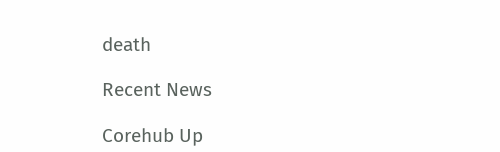death

Recent News

Corehub Up